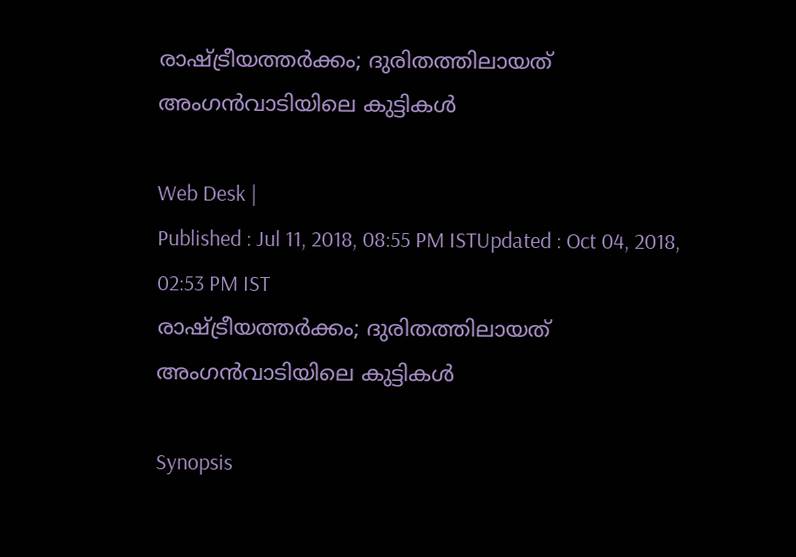രാഷ്ട്രീയത്തര്‍ക്കം; ദുരിതത്തിലായത് അംഗന്‍വാടിയിലെ കുട്ടികള്‍

Web Desk |
Published : Jul 11, 2018, 08:55 PM ISTUpdated : Oct 04, 2018, 02:53 PM IST
രാഷ്ട്രീയത്തര്‍ക്കം; ദുരിതത്തിലായത് അംഗന്‍വാടിയിലെ കുട്ടികള്‍

Synopsis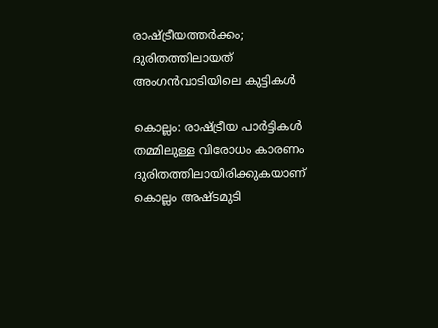രാഷ്ട്രീയത്തര്‍ക്കം; ദുരിതത്തിലായത് അംഗന്‍വാടിയിലെ കുട്ടികള്‍

കൊല്ലം: രാഷ്ട്രീയ പാർട്ടികൾ തമ്മിലുള്ള വിരോധം കാരണം ദുരിതത്തിലായിരിക്കുകയാണ് കൊല്ലം അഷ്ടമുടി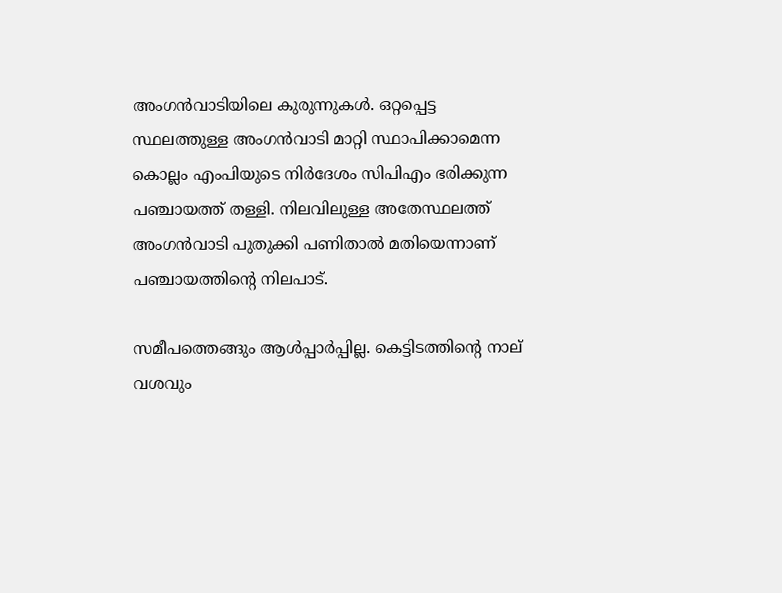അംഗൻവാടിയിലെ കുരുന്നുകൾ. ഒറ്റപ്പെട്ട സ്ഥലത്തുള്ള അംഗൻവാടി മാറ്റി സ്ഥാപിക്കാമെന്ന കൊല്ലം എംപിയുടെ നിർദേശം സിപിഎം ഭരിക്കുന്ന പഞ്ചായത്ത് തള്ളി. നിലവിലുള്ള അതേസ്ഥലത്ത് അംഗൻവാടി പുതുക്കി പണിതാൽ മതിയെന്നാണ് പഞ്ചായത്തിന്‍റെ നിലപാട്.

സമീപത്തെങ്ങും ആള്‍പ്പാര്‍പ്പില്ല. കെട്ടിടത്തിന്‍റെ നാല് വശവും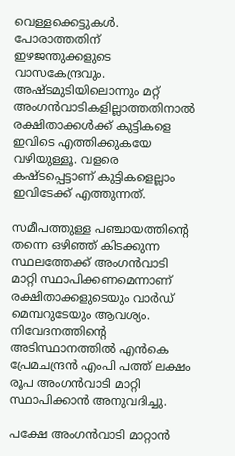വെള്ളക്കെട്ടുകള്‍. പോരാത്തതിന് ഇഴ‍‍ജന്തുക്കളുടെ വാസകേന്ദ്രവും. അഷ്ടമുടിയിലൊന്നും മറ്റ് അംഗൻവാടികളില്ലാത്തതിനാല്‍ രക്ഷിതാക്കള്‍ക്ക് കുട്ടികളെ ഇവിടെ എത്തിക്കുകയേ വഴിയുള്ളൂ. വളരെ കഷ്ടപ്പെട്ടാണ് കുട്ടികളെല്ലാം ഇവിടേക്ക് എത്തുന്നത്.

സമീപത്തുള്ള പഞ്ചായത്തിന്‍റെ തന്നെ ഒഴിഞ്ഞ് കിടക്കുന്ന സ്ഥലത്തേക്ക് അംഗൻവാടി മാറ്റി സ്ഥാപിക്കണമെന്നാണ് രക്ഷിതാക്കളുടെയും വാര്‍ഡ് മെമ്പറുടേയും ആവശ്യം. നിവേദനത്തിന്‍റെ അടിസ്ഥാനത്തില്‍ എൻകെ പ്രേമചന്ദ്രൻ എംപി പത്ത് ലക്ഷം രൂപ അംഗൻവാടി മാറ്റി സ്ഥാപിക്കാൻ അനുവദിച്ചു.

പക്ഷേ അംഗൻവാടി മാറ്റാൻ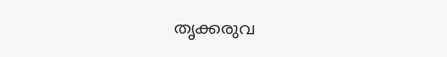തൃക്കരുവ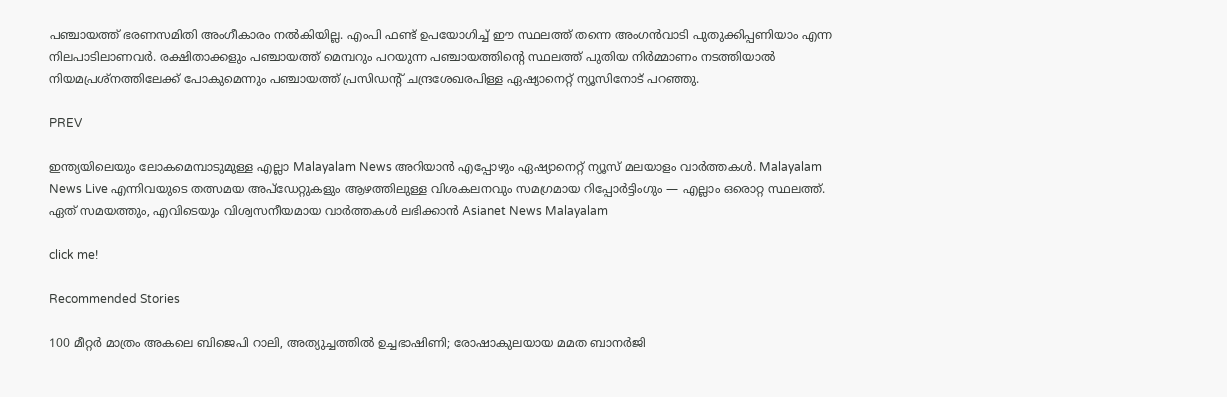പഞ്ചായത്ത് ഭരണസമിതി അംഗീകാരം നല്‍കിയില്ല. എംപി ഫണ്ട് ഉപയോഗിച്ച് ഈ സ്ഥലത്ത് തന്നെ അംഗൻവാടി പുതുക്കിപ്പണിയാം എന്ന നിലപാടിലാണവര്‍. രക്ഷിതാക്കളും പഞ്ചായത്ത് മെമ്പറും പറയുന്ന പഞ്ചായത്തിന്‍റെ സ്ഥലത്ത് പുതിയ നിര്‍മ്മാണം നടത്തിയാല്‍ നിയമപ്രശ്നത്തിലേക്ക് പോകുമെന്നും പഞ്ചായത്ത് പ്രസിഡന്‍റ് ചന്ദ്രശേഖരപിള്ള ഏഷ്യാനെറ്റ് ന്യൂസിനോട് പറഞ്ഞു.

PREV

ഇന്ത്യയിലെയും ലോകമെമ്പാടുമുള്ള എല്ലാ Malayalam News അറിയാൻ എപ്പോഴും ഏഷ്യാനെറ്റ് ന്യൂസ് മലയാളം വാർത്തകൾ. Malayalam News Live എന്നിവയുടെ തത്സമയ അപ്‌ഡേറ്റുകളും ആഴത്തിലുള്ള വിശകലനവും സമഗ്രമായ റിപ്പോർട്ടിംഗും — എല്ലാം ഒരൊറ്റ സ്ഥലത്ത്. ഏത് സമയത്തും, എവിടെയും വിശ്വസനീയമായ വാർത്തകൾ ലഭിക്കാൻ Asianet News Malayalam

click me!

Recommended Stories

100 മീറ്റർ മാത്രം അകലെ ബിജെപി റാലി, അത്യുച്ചത്തിൽ ഉച്ചഭാഷിണി; രോഷാകുലയായ മമത ബാനർജി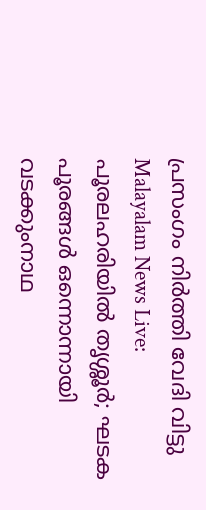പ്രസംഗം നിർത്തി വേദി വിട്ടു
Malayalam News Live: പൂരലഹരിയിൽ തൃശ്ശൂർ; ഘടക പൂരങ്ങൾ ഒന്നൊന്നായി വടക്കുംനാഥ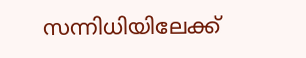സന്നിധിയിലേക്ക്